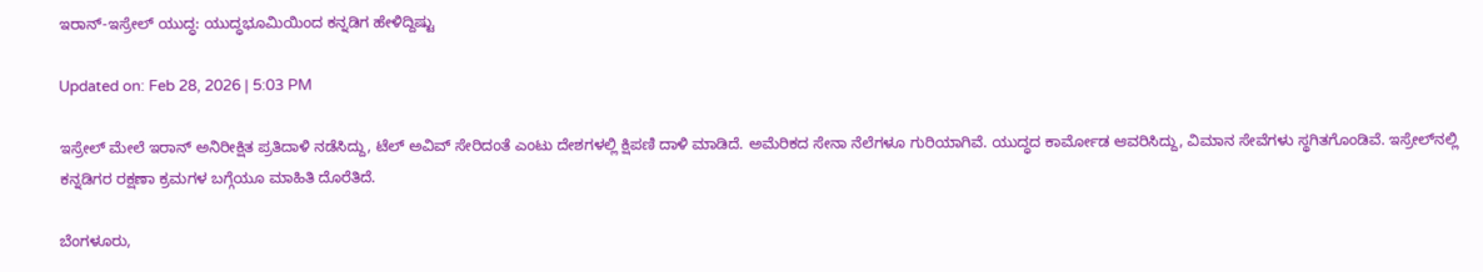ಇರಾನ್-ಇಸ್ರೇಲ್ ಯುದ್ಧ: ಯುದ್ಧಭೂಮಿಯಿಂದ ಕನ್ನಡಿಗ ಹೇಳಿದ್ದಿಷ್ಟು

Updated on: Feb 28, 2026 | 5:03 PM

ಇಸ್ರೇಲ್ ಮೇಲೆ ಇರಾನ್ ಅನಿರೀಕ್ಷಿತ ಪ್ರತಿದಾಳಿ ನಡೆಸಿದ್ದು, ಟೆಲ್ ಅವಿವ್ ಸೇರಿದಂತೆ ಎಂಟು ದೇಶಗಳಲ್ಲಿ ಕ್ಷಿಪಣಿ ದಾಳಿ ಮಾಡಿದೆ. ಅಮೆರಿಕದ ಸೇನಾ ನೆಲೆಗಳೂ ಗುರಿಯಾಗಿವೆ. ಯುದ್ಧದ ಕಾರ್ಮೋಡ ಆವರಿಸಿದ್ದು, ವಿಮಾನ ಸೇವೆಗಳು ಸ್ಥಗಿತಗೊಂಡಿವೆ. ಇಸ್ರೇಲ್‌ನಲ್ಲಿ ಕನ್ನಡಿಗರ ರಕ್ಷಣಾ ಕ್ರಮಗಳ ಬಗ್ಗೆಯೂ ಮಾಹಿತಿ ದೊರೆತಿದೆ.

ಬೆಂಗಳೂರು,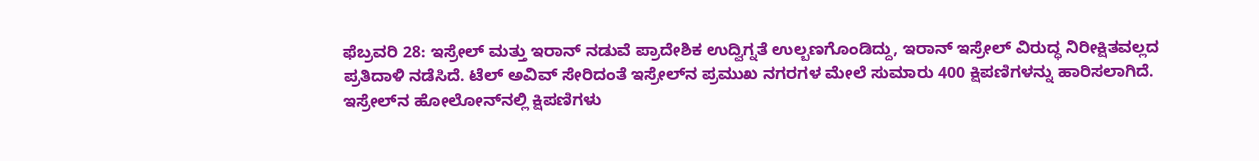ಫೆಬ್ರವರಿ 28: ಇಸ್ರೇಲ್ ಮತ್ತು ಇರಾನ್ ನಡುವೆ ಪ್ರಾದೇಶಿಕ ಉದ್ವಿಗ್ನತೆ ಉಲ್ಬಣಗೊಂಡಿದ್ದು, ಇರಾನ್ ಇಸ್ರೇಲ್ ವಿರುದ್ಧ ನಿರೀಕ್ಷಿತವಲ್ಲದ ಪ್ರತಿದಾಳಿ ನಡೆಸಿದೆ. ಟೆಲ್ ಅವಿವ್ ಸೇರಿದಂತೆ ಇಸ್ರೇಲ್‌ನ ಪ್ರಮುಖ ನಗರಗಳ ಮೇಲೆ ಸುಮಾರು 400 ಕ್ಷಿಪಣಿಗಳನ್ನು ಹಾರಿಸಲಾಗಿದೆ. ಇಸ್ರೇಲ್‌ನ ಹೋಲೋನ್‌ನಲ್ಲಿ ಕ್ಷಿಪಣಿಗಳು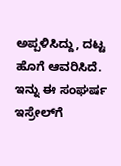ಅಪ್ಪಳಿಸಿದ್ದು, ದಟ್ಟ ಹೊಗೆ ಆವರಿಸಿದೆ. ಇನ್ನು ಈ ಸಂಘರ್ಷ ಇಸ್ರೇಲ್‌ಗೆ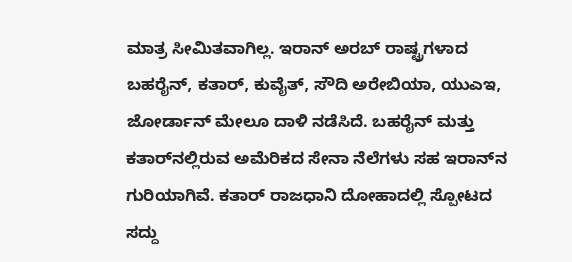ಮಾತ್ರ ಸೀಮಿತವಾಗಿಲ್ಲ. ಇರಾನ್ ಅರಬ್ ರಾಷ್ಟ್ರಗಳಾದ ಬಹರೈನ್, ಕತಾರ್, ಕುವೈತ್, ಸೌದಿ ಅರೇಬಿಯಾ, ಯುಎಇ, ಜೋರ್ಡಾನ್ ಮೇಲೂ ದಾಳಿ ನಡೆಸಿದೆ. ಬಹರೈನ್ ಮತ್ತು ಕತಾರ್‌ನಲ್ಲಿರುವ ಅಮೆರಿಕದ ಸೇನಾ ನೆಲೆಗಳು ಸಹ ಇರಾನ್‌ನ ಗುರಿಯಾಗಿವೆ. ಕತಾರ್ ರಾಜಧಾನಿ ದೋಹಾದಲ್ಲಿ ಸ್ಪೋಟದ ಸದ್ದು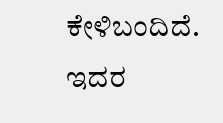ಕೇಳಿಬಂದಿದೆ. ಇದರ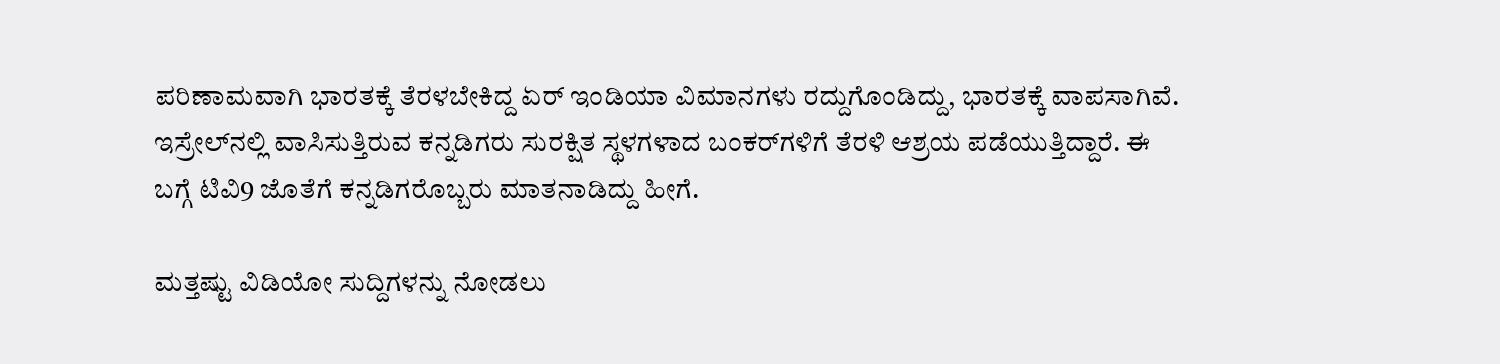ಪರಿಣಾಮವಾಗಿ ಭಾರತಕ್ಕೆ ತೆರಳಬೇಕಿದ್ದ ಏರ್ ಇಂಡಿಯಾ ವಿಮಾನಗಳು ರದ್ದುಗೊಂಡಿದ್ದು, ಭಾರತಕ್ಕೆ ವಾಪಸಾಗಿವೆ. ಇಸ್ರೇಲ್‌ನಲ್ಲಿ ವಾಸಿಸುತ್ತಿರುವ ಕನ್ನಡಿಗರು ಸುರಕ್ಷಿತ ಸ್ಥಳಗಳಾದ ಬಂಕರ್‌ಗಳಿಗೆ ತೆರಳಿ ಆಶ್ರಯ ಪಡೆಯುತ್ತಿದ್ದಾರೆ. ಈ ಬಗ್ಗೆ ಟಿವಿ9 ಜೊತೆಗೆ ಕನ್ನಡಿಗರೊಬ್ಬರು ಮಾತನಾಡಿದ್ದು ಹೀಗೆ.

ಮತ್ತಷ್ಟು ವಿಡಿಯೋ ಸುದ್ದಿಗಳನ್ನು ನೋಡಲು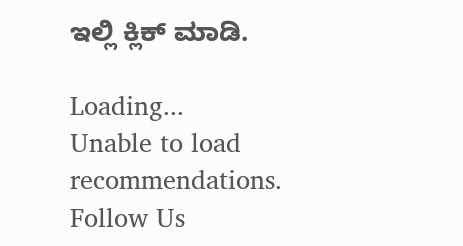ಇಲ್ಲಿ ಕ್ಲಿಕ್ ಮಾಡಿ.

Loading...
Unable to load recommendations.
Follow Us